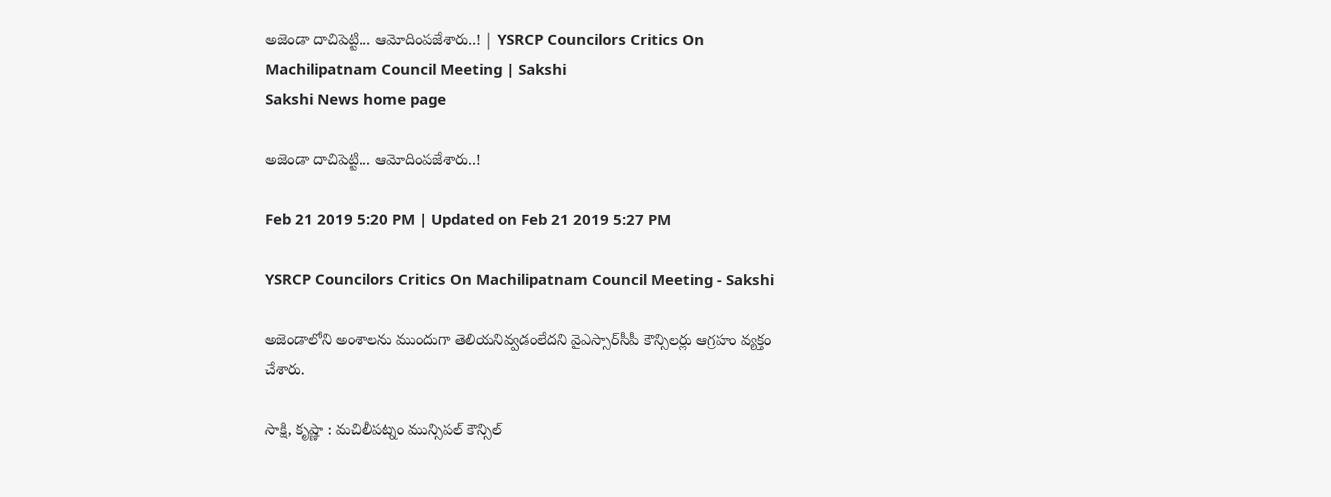అజెండా దాచిపెట్టి... ఆమోదింపజేశారు..! | YSRCP Councilors Critics On Machilipatnam Council Meeting | Sakshi
Sakshi News home page

అజెండా దాచిపెట్టి... ఆమోదింపజేశారు..!

Feb 21 2019 5:20 PM | Updated on Feb 21 2019 5:27 PM

YSRCP Councilors Critics On Machilipatnam Council Meeting - Sakshi

అజెండాలోని అంశాలను ముందుగా తెలియనివ్వడంలేదని వైఎస్సార్‌సీపీ కౌన్సిలర్లు ఆగ్రహం వ్యక్తం చేశారు.

సాక్షి, కృష్ణా : మచిలీపట్నం మున్సిపల్‌ కౌన్సిల్‌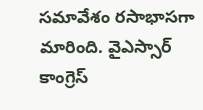సమావేశం రసాభాసగా మారింది. వైఎస్సార్‌ కాంగ్రెస్‌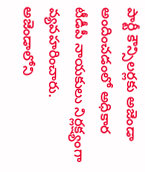పార్టీ కౌన్సిలర్లకు అజెండా అందించడంలో అధికార టీడీపీ నాయకులు నిర్లక్ష్యంగా వ్యవహరించారు. అజెండాలోని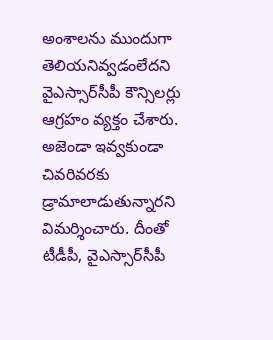అంశాలను ముందుగా తెలియనివ్వడంలేదని వైఎస్సార్‌సీపీ కౌన్సిలర్లు ఆగ్రహం వ్యక్తం చేశారు. అజెండా ఇవ్వకుండా చివరివరకు డ్రామాలాడుతున్నారని విమర్శించారు. దీంతో టీడీపీ, వైఎస్సార్‌సీపీ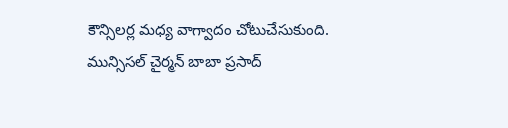కౌన్సిలర్ల మధ్య వాగ్వాదం చోటుచేసుకుంది. మున్సిసల్‌ చైర్మన్‌ బాబా ప్రసాద్‌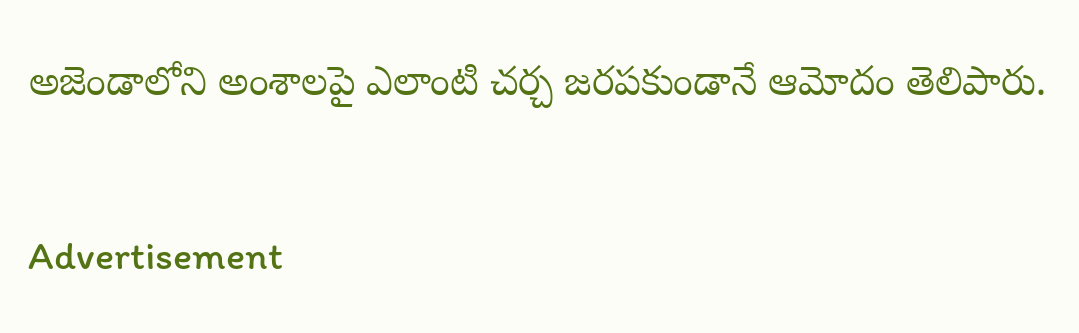అజెండాలోని అంశాలపై ఎలాంటి చర్చ జరపకుండానే ఆమోదం తెలిపారు.

Advertisement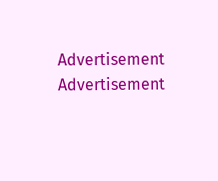Advertisement
Advertisement